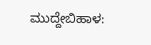ಮುದ್ದೇಬಿಹಾಳ: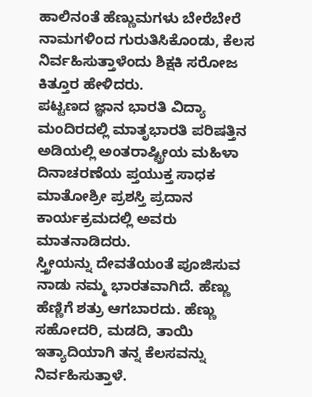ಹಾಲಿನಂತೆ ಹೆಣ್ಣುಮಗಳು ಬೇರೆಬೇರೆ ನಾಮಗಳಿಂದ ಗುರುತಿಸಿಕೊಂಡು, ಕೆಲಸ ನಿರ್ವಹಿಸುತ್ತಾಳೆಂದು ಶಿಕ್ಷಕಿ ಸರೋಜ ಕಿತ್ತೂರ ಹೇಳಿದರು.
ಪಟ್ಟಣದ ಜ್ಞಾನ ಭಾರತಿ ವಿದ್ಯಾ ಮಂದಿರದಲ್ಲಿ ಮಾತೃಭಾರತಿ ಪರಿಷತ್ತಿನ ಅಡಿಯಲ್ಲಿ ಅಂತರಾಷ್ಟ್ರೀಯ ಮಹಿಳಾ ದಿನಾಚರಣೆಯ ಪ್ತಯುಕ್ತ ಸಾಧಕ ಮಾತೋಶ್ರೀ ಪ್ರಶಸ್ತಿ ಪ್ರದಾನ ಕಾರ್ಯಕ್ರಮದಲ್ಲಿ ಅವರು ಮಾತನಾಡಿದರು.
ಸ್ತ್ರೀಯನ್ನು ದೇವತೆಯಂತೆ ಪೂಜಿಸುವ ನಾಡು ನಮ್ಮ ಭಾರತವಾಗಿದೆ. ಹೆಣ್ಣು ಹೆಣ್ಣಿಗೆ ಶತ್ರು ಆಗಬಾರದು. ಹೆಣ್ಣು ಸಹೋದರಿ, ಮಡದಿ, ತಾಯಿ ಇತ್ಯಾದಿಯಾಗಿ ತನ್ನ ಕೆಲಸವನ್ನು ನಿರ್ವಹಿಸುತ್ತಾಳೆ.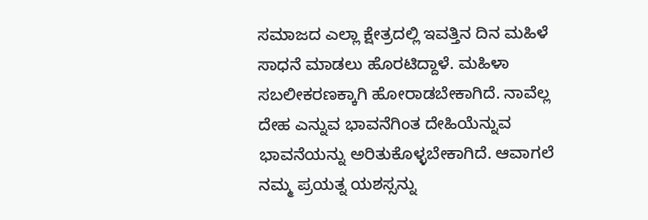ಸಮಾಜದ ಎಲ್ಲಾ ಕ್ಷೇತ್ರದಲ್ಲಿ ಇವತ್ತಿನ ದಿನ ಮಹಿಳೆ ಸಾಧನೆ ಮಾಡಲು ಹೊರಟಿದ್ದಾಳೆ. ಮಹಿಳಾ ಸಬಲೀಕರಣಕ್ಕಾಗಿ ಹೋರಾಡಬೇಕಾಗಿದೆ. ನಾವೆಲ್ಲ ದೇಹ ಎನ್ನುವ ಭಾವನೆಗಿಂತ ದೇಹಿಯೆನ್ನುವ ಭಾವನೆಯನ್ನು ಅರಿತುಕೊಳ್ಳಬೇಕಾಗಿದೆ. ಆವಾಗಲೆ ನಮ್ಮ ಪ್ರಯತ್ನ ಯಶಸ್ಸನ್ನು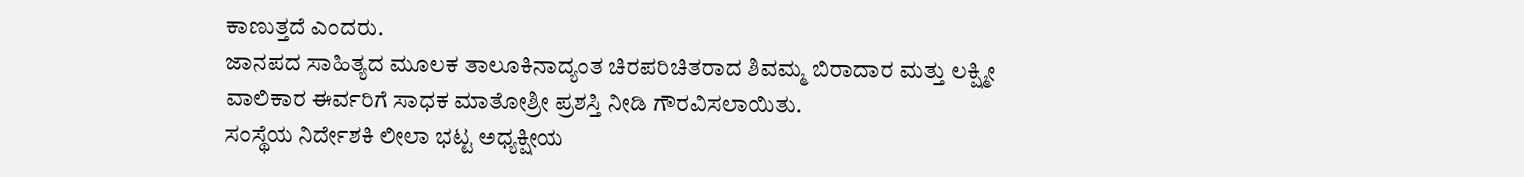ಕಾಣುತ್ತದೆ ಎಂದರು.
ಜಾನಪದ ಸಾಹಿತ್ಯದ ಮೂಲಕ ತಾಲೂಕಿನಾದ್ಯಂತ ಚಿರಪರಿಚಿತರಾದ ಶಿವಮ್ಮ ಬಿರಾದಾರ ಮತ್ತು ಲಕ್ಷ್ಮೀ ವಾಲಿಕಾರ ಈರ್ವರಿಗೆ ಸಾಧಕ ಮಾತೋಶ್ರೀ ಪ್ರಶಸ್ತಿ ನೀಡಿ ಗೌರವಿಸಲಾಯಿತು.
ಸಂಸ್ಥೆಯ ನಿರ್ದೇಶಕಿ ಲೀಲಾ ಭಟ್ಟ ಅಧ್ಯಕ್ಷೀಯ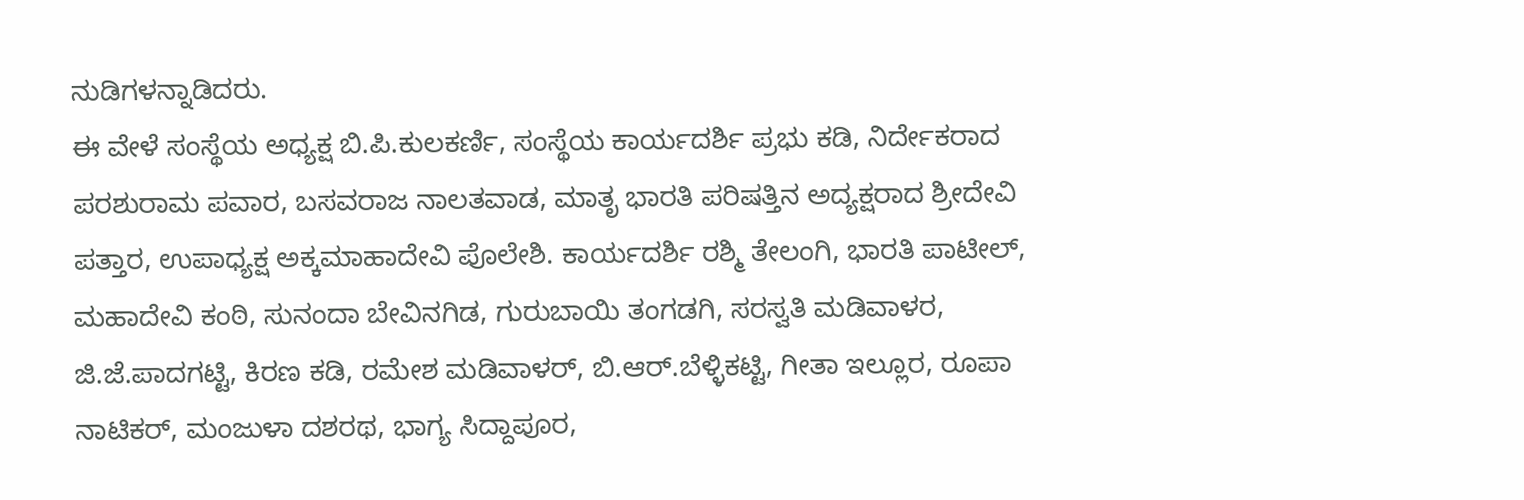ನುಡಿಗಳನ್ನಾಡಿದರು.
ಈ ವೇಳೆ ಸಂಸ್ಥೆಯ ಅಧ್ಯಕ್ಷ ಬಿ.ಪಿ.ಕುಲಕರ್ಣಿ, ಸಂಸ್ಥೆಯ ಕಾರ್ಯದರ್ಶಿ ಪ್ರಭು ಕಡಿ, ನಿರ್ದೇಕರಾದ ಪರಶುರಾಮ ಪವಾರ, ಬಸವರಾಜ ನಾಲತವಾಡ, ಮಾತೃ ಭಾರತಿ ಪರಿಷತ್ತಿನ ಅದ್ಯಕ್ಷರಾದ ಶ್ರೀದೇವಿ ಪತ್ತಾರ, ಉಪಾಧ್ಯಕ್ಷ ಅಕ್ಕಮಾಹಾದೇವಿ ಪೊಲೇಶಿ. ಕಾರ್ಯದರ್ಶಿ ರಶ್ಮಿ ತೇಲಂಗಿ, ಭಾರತಿ ಪಾಟೀಲ್, ಮಹಾದೇವಿ ಕಂಠಿ, ಸುನಂದಾ ಬೇವಿನಗಿಡ, ಗುರುಬಾಯಿ ತಂಗಡಗಿ, ಸರಸ್ವತಿ ಮಡಿವಾಳರ, ಜಿ.ಜೆ.ಪಾದಗಟ್ಟಿ, ಕಿರಣ ಕಡಿ, ರಮೇಶ ಮಡಿವಾಳರ್, ಬಿ.ಆರ್.ಬೆಳ್ಳಿಕಟ್ಟಿ, ಗೀತಾ ಇಲ್ಲೂರ, ರೂಪಾ ನಾಟಿಕರ್, ಮಂಜುಳಾ ದಶರಥ, ಭಾಗ್ಯ ಸಿದ್ದಾಪೂರ,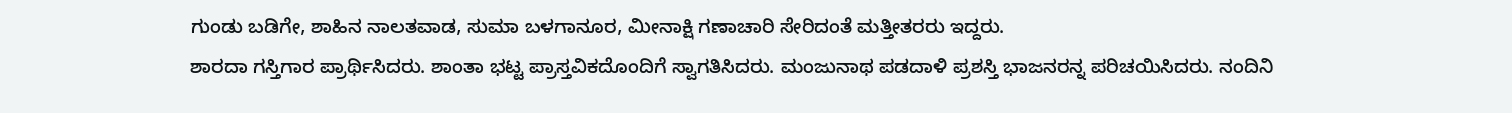ಗುಂಡು ಬಡಿಗೇ, ಶಾಹಿನ ನಾಲತವಾಡ, ಸುಮಾ ಬಳಗಾನೂರ, ಮೀನಾಕ್ಷಿ ಗಣಾಚಾರಿ ಸೇರಿದಂತೆ ಮತ್ತೀತರರು ಇದ್ದರು.
ಶಾರದಾ ಗಸ್ತಿಗಾರ ಪ್ರಾರ್ಥಿಸಿದರು. ಶಾಂತಾ ಭಟ್ಟ ಪ್ರಾಸ್ತವಿಕದೊಂದಿಗೆ ಸ್ವಾಗತಿಸಿದರು. ಮಂಜುನಾಥ ಪಡದಾಳಿ ಪ್ರಶಸ್ತಿ ಭಾಜನರನ್ನ ಪರಿಚಯಿಸಿದರು. ನಂದಿನಿ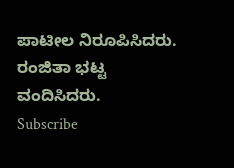ಪಾಟೀಲ ನಿರೂಪಿಸಿದರು. ರಂಜಿತಾ ಭಟ್ಟ ವಂದಿಸಿದರು.
Subscribe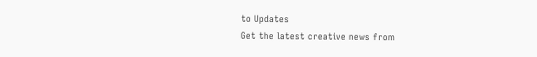to Updates
Get the latest creative news from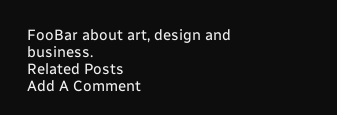FooBar about art, design and business.
Related Posts
Add A Comment